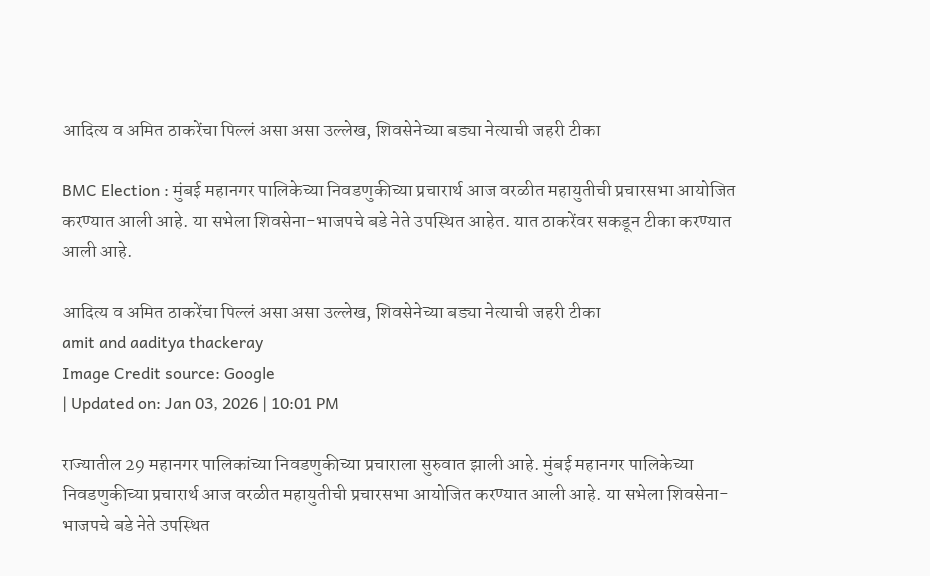आदित्य व अमित ठाकरेंचा पिल्लं असा असा उल्लेख, शिवसेनेच्या बड्या नेत्याची जहरी टीका

BMC Election : मुंबई महानगर पालिकेच्या निवडणुकीच्या प्रचारार्थ आज वरळीत महायुतीची प्रचारसभा आयोजित करण्यात आली आहे. या सभेला शिवसेना-भाजपचे बडे नेते उपस्थित आहेत. यात ठाकरेंवर सकडून टीका करण्यात आली आहे.

आदित्य व अमित ठाकरेंचा पिल्लं असा असा उल्लेख, शिवसेनेच्या बड्या नेत्याची जहरी टीका
amit and aaditya thackeray
Image Credit source: Google
| Updated on: Jan 03, 2026 | 10:01 PM

राज्यातील 29 महानगर पालिकांच्या निवडणुकीच्या प्रचाराला सुरुवात झाली आहे. मुंबई महानगर पालिकेच्या निवडणुकीच्या प्रचारार्थ आज वरळीत महायुतीची प्रचारसभा आयोजित करण्यात आली आहे. या सभेला शिवसेना-भाजपचे बडे नेते उपस्थित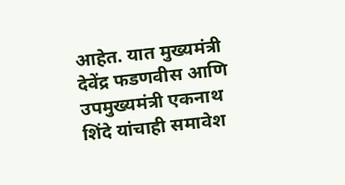आहेत. यात मुख्यमंत्री देवेंद्र फडणवीस आणि उपमुख्यमंत्री एकनाथ शिंदे यांचाही समावेश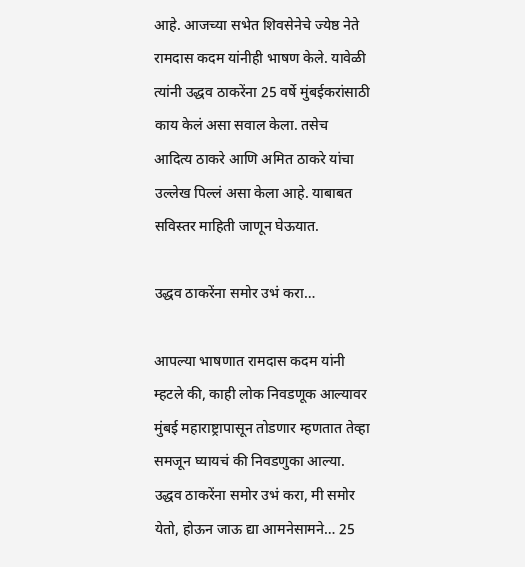आहे. आजच्या सभेत शिवसेनेचे ज्येष्ठ नेते रामदास कदम यांनीही भाषण केले. यावेळी त्यांनी उद्धव ठाकरेंना 25 वर्षे मुंबईकरांसाठी काय केलं असा सवाल केला. तसेच आदित्य ठाकरे आणि अमित ठाकरे यांचा उल्लेख पिल्लं असा केला आहे. याबाबत सविस्तर माहिती जाणून घेऊयात.

उद्धव ठाकरेंना समोर उभं करा…

आपल्या भाषणात रामदास कदम यांनी म्हटले की, काही लोक निवडणूक आल्यावर मुंबई महाराष्ट्रापासून तोडणार म्हणतात तेव्हा समजून घ्यायचं की निवडणुका आल्या. उद्धव ठाकरेंना समोर उभं करा, मी समोर येतो, होऊन जाऊ द्या आमनेसामने… 25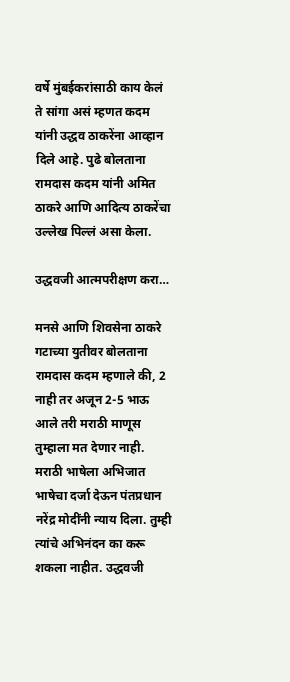वर्षे मुंबईकरांसाठी काय केलं ते सांगा असं म्हणत कदम यांनी उद्धव ठाकरेंना आव्हान दिले आहे. पुढे बोलताना रामदास कदम यांनी अमित ठाकरे आणि आदित्य ठाकरेंचा उल्लेख पिल्लं असा केला.

उद्धवजी आत्मपरीक्षण करा…

मनसे आणि शिवसेना ठाकरे गटाच्या युतीवर बोलताना रामदास कदम म्हणाले की, 2 नाही तर अजून 2-5 भाऊ आले तरी मराठी माणूस तुम्हाला मत देणार नाही. मराठी भाषेला अभिजात भाषेचा दर्जा देऊन पंतप्रधान नरेंद्र मोदींनी न्याय दिला. तुम्ही त्यांचे अभिनंदन का करू शकला नाहीत. उद्धवजी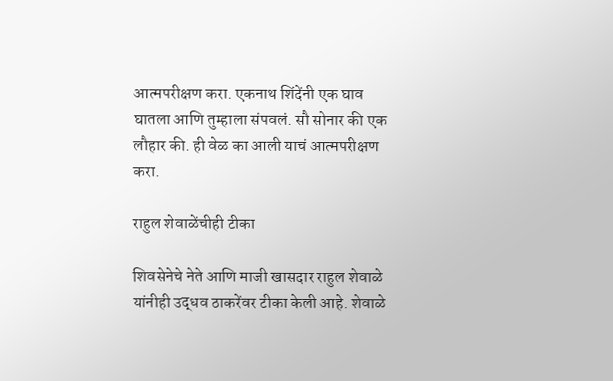आत्मपरीक्षण करा. एकनाथ शिंदेंनी एक घाव घातला आणि तुम्हाला संपवलं. सौ सोनार की एक लौहार की. ही वेळ का आली याचं आत्मपरीक्षण करा.

राहुल शेवाळेंचीही टीका

शिवसेनेचे नेते आणि माजी खासदार राहुल शेवाळे यांनीही उद्धव ठाकरेंवर टीका केली आहे. शेवाळे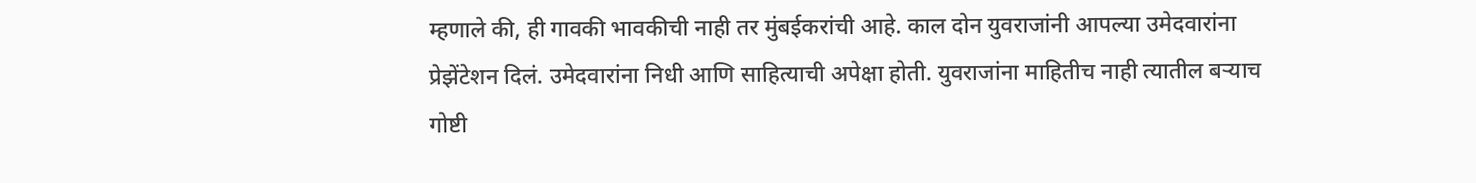म्हणाले की, ही गावकी भावकीची नाही तर मुंबईकरांची आहे. काल दोन युवराजांनी आपल्या उमेदवारांना प्रेझेंटेशन दिलं. उमेदवारांना निधी आणि साहित्याची अपेक्षा होती. युवराजांना माहितीच नाही त्यातील बऱ्याच गोष्टी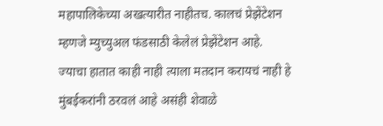महापालिकेच्या अखत्यारीत नाहीतच. कालचं प्रेझेंटेशन म्हणजे म्युच्युअल फंडसाठी केलेलं प्रेझेंटेशन आहे. ज्याचा हातात काही नाही त्याला मतदान करायचं नाही हे मुंबईकरांनी ठरवलं आहे असंही शेवाळे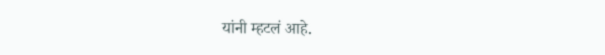यांनी म्हटलं आहे.